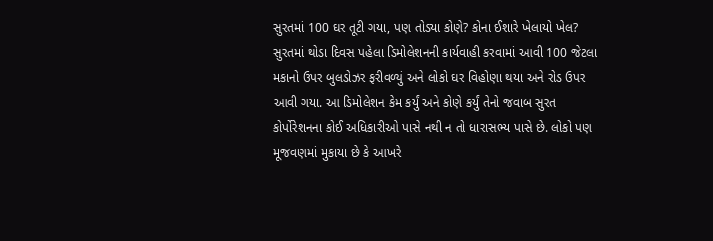સુરતમાં 100 ઘર તૂટી ગયા, પણ તોડ્યા કોણે? કોના ઈશારે ખેલાયો ખેલ?
સુરતમાં થોડા દિવસ પહેલા ડિમોલેશનની કાર્યવાહી કરવામાં આવી 100 જેટલા મકાનો ઉપર બુલડોઝર ફરીવળ્યું અને લોકો ઘર વિહોણા થયા અને રોડ ઉપર આવી ગયા. આ ડિમોલેશન કેમ કર્યું અને કોણે કર્યું તેનો જવાબ સુરત કોર્પોરેશનના કોઈ અધિકારીઓ પાસે નથી ન તો ધારાસભ્ય પાસે છે. લોકો પણ મૂજવણમાં મુકાયા છે કે આખરે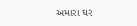અમારા ઘર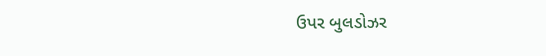ઉપર બુલડોઝર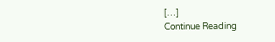[…]
Continue Reading